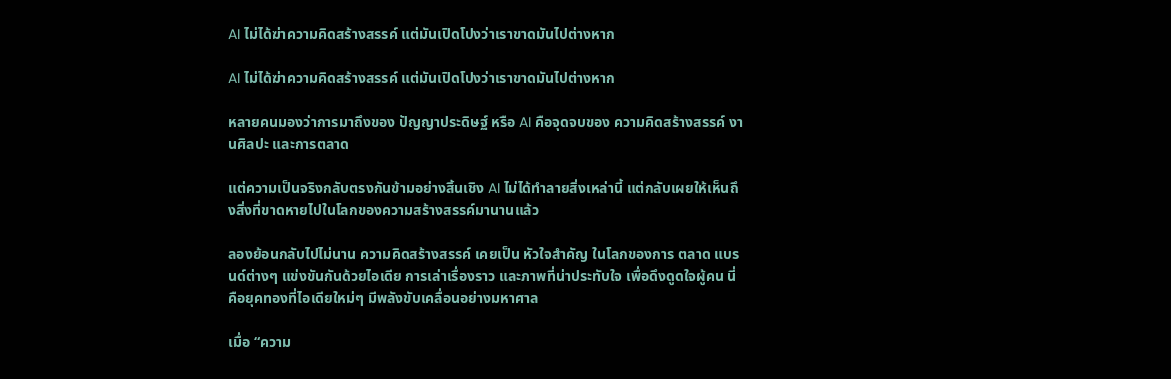AI ไม่ได้ฆ่าความคิดสร้างสรรค์ แต่มันเปิดโปงว่าเราขาดมันไปต่างหาก

AI ไม่ได้ฆ่าความคิดสร้างสรรค์ แต่มันเปิดโปงว่าเราขาดมันไปต่างหาก

หลายคนมองว่าการมาถึงของ ปัญญาประดิษฐ์ หรือ AI คือจุดจบของ ความคิดสร้างสรรค์ งานศิลปะ และการตลาด

แต่ความเป็นจริงกลับตรงกันข้ามอย่างสิ้นเชิง AI ไม่ได้ทำลายสิ่งเหล่านี้ แต่กลับเผยให้เห็นถึงสิ่งที่ขาดหายไปในโลกของความสร้างสรรค์มานานแล้ว

ลองย้อนกลับไปไม่นาน ความคิดสร้างสรรค์ เคยเป็น หัวใจสำคัญ ในโลกของการ ตลาด แบรนด์ต่างๆ แข่งขันกันด้วยไอเดีย การเล่าเรื่องราว และภาพที่น่าประทับใจ เพื่อดึงดูดใจผู้คน นี่คือยุคทองที่ไอเดียใหม่ๆ มีพลังขับเคลื่อนอย่างมหาศาล

เมื่อ “ความ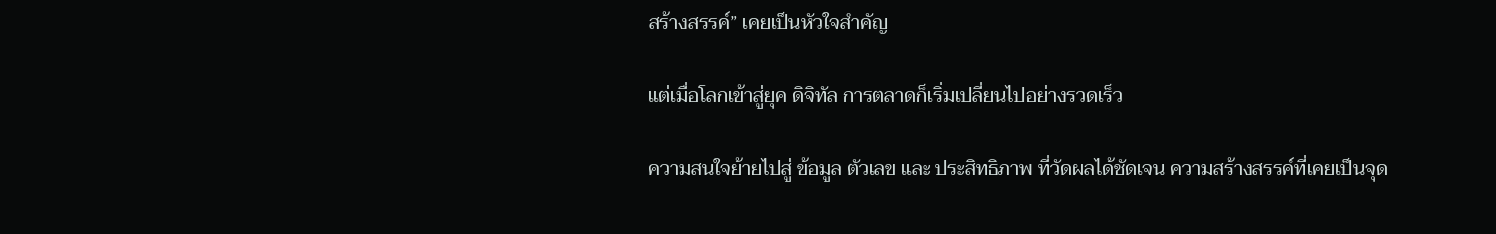สร้างสรรค์” เคยเป็นหัวใจสำคัญ

แต่เมื่อโลกเข้าสู่ยุค ดิจิทัล การตลาดก็เริ่มเปลี่ยนไปอย่างรวดเร็ว

ความสนใจย้ายไปสู่ ข้อมูล ตัวเลข และ ประสิทธิภาพ ที่วัดผลได้ชัดเจน ความสร้างสรรค์ที่เคยเป็นจุด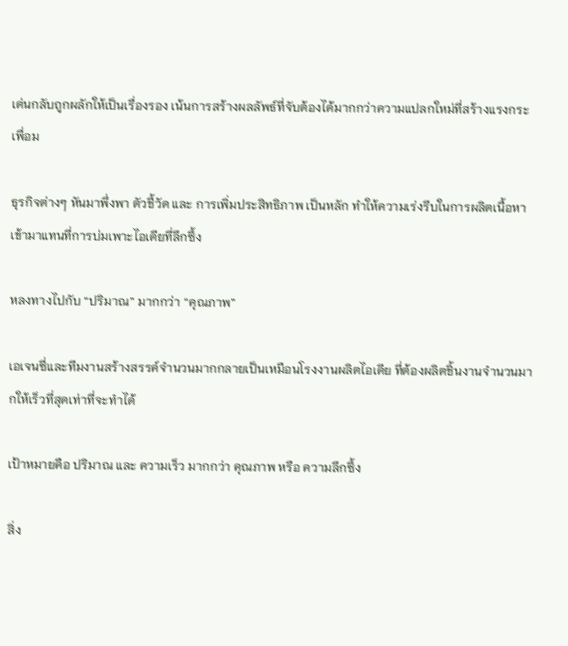เด่นกลับถูกผลักให้เป็นเรื่องรอง เน้นการสร้างผลลัพธ์ที่จับต้องได้มากกว่าความแปลกใหม่ที่สร้างแรงกระเพื่อม

ธุรกิจต่างๆ หันมาพึ่งพา ตัวชี้วัด และ การเพิ่มประสิทธิภาพ เป็นหลัก ทำให้ความเร่งรีบในการผลิตเนื้อหาเข้ามาแทนที่การบ่มเพาะไอเดียที่ลึกซึ้ง

หลงทางไปกับ “ปริมาณ” มากกว่า “คุณภาพ”

เอเจนซี่และทีมงานสร้างสรรค์จำนวนมากกลายเป็นเหมือนโรงงานผลิตไอเดีย ที่ต้องผลิตชิ้นงานจำนวนมากให้เร็วที่สุดเท่าที่จะทำได้

เป้าหมายคือ ปริมาณ และ ความเร็ว มากกว่า คุณภาพ หรือ ความลึกซึ้ง

สิ่ง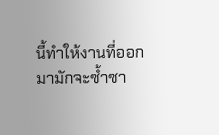นี้ทำให้งานที่ออกมามักจะซ้ำซา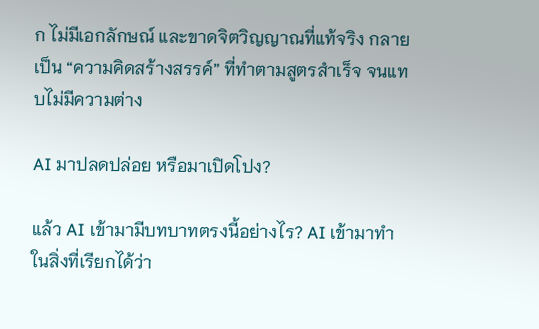ก ไม่มีเอกลักษณ์ และขาดจิตวิญญาณที่แท้จริง กลายเป็น “ความคิดสร้างสรรค์” ที่ทำตามสูตรสำเร็จ จนแทบไม่มีความต่าง

AI มาปลดปล่อย หรือมาเปิดโปง?

แล้ว AI เข้ามามีบทบาทตรงนี้อย่างไร? AI เข้ามาทำในสิ่งที่เรียกได้ว่า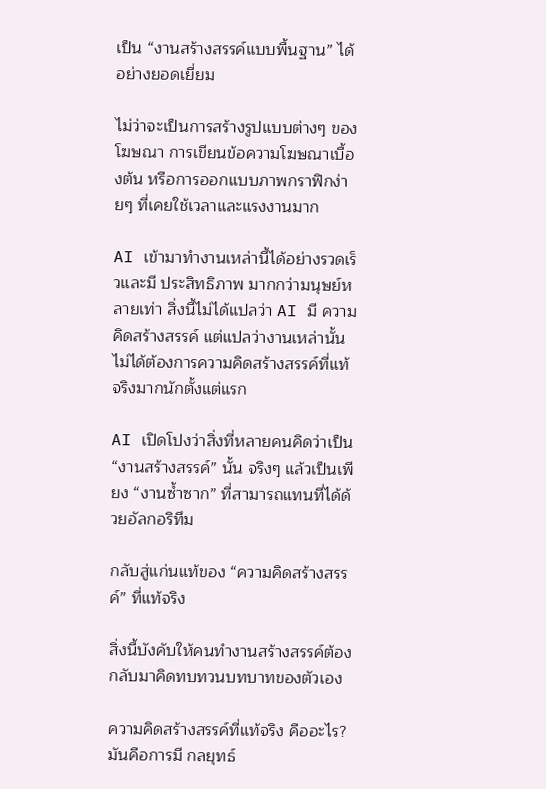เป็น “งานสร้างสรรค์แบบพื้นฐาน” ได้อย่างยอดเยี่ยม

ไม่ว่าจะเป็นการสร้างรูปแบบต่างๆ ของโฆษณา การเขียนข้อความโฆษณาเบื้องต้น หรือการออกแบบภาพกราฟิกง่ายๆ ที่เคยใช้เวลาและแรงงานมาก

AI เข้ามาทำงานเหล่านี้ได้อย่างรวดเร็วและมี ประสิทธิภาพ มากกว่ามนุษย์หลายเท่า สิ่งนี้ไม่ได้แปลว่า AI มี ความคิดสร้างสรรค์ แต่แปลว่างานเหล่านั้น ไม่ได้ต้องการความคิดสร้างสรรค์ที่แท้จริงมากนักตั้งแต่แรก

AI เปิดโปงว่าสิ่งที่หลายคนคิดว่าเป็น “งานสร้างสรรค์” นั้น จริงๆ แล้วเป็นเพียง “งานซ้ำซาก” ที่สามารถแทนที่ได้ด้วยอัลกอริทึม

กลับสู่แก่นแท้ของ “ความคิดสร้างสรรค์” ที่แท้จริง

สิ่งนี้บังคับให้คนทำงานสร้างสรรค์ต้องกลับมาคิดทบทวนบทบาทของตัวเอง

ความคิดสร้างสรรค์ที่แท้จริง คืออะไร? มันคือการมี กลยุทธ์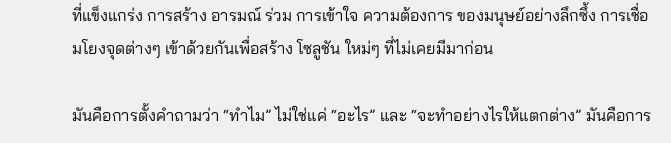ที่แข็งแกร่ง การสร้าง อารมณ์ ร่วม การเข้าใจ ความต้องการ ของมนุษย์อย่างลึกซึ้ง การเชื่อมโยงจุดต่างๆ เข้าด้วยกันเพื่อสร้าง โซลูชัน ใหม่ๆ ที่ไม่เคยมีมาก่อน

มันคือการตั้งคำถามว่า “ทำไม” ไม่ใช่แค่ “อะไร” และ “จะทำอย่างไรให้แตกต่าง” มันคือการ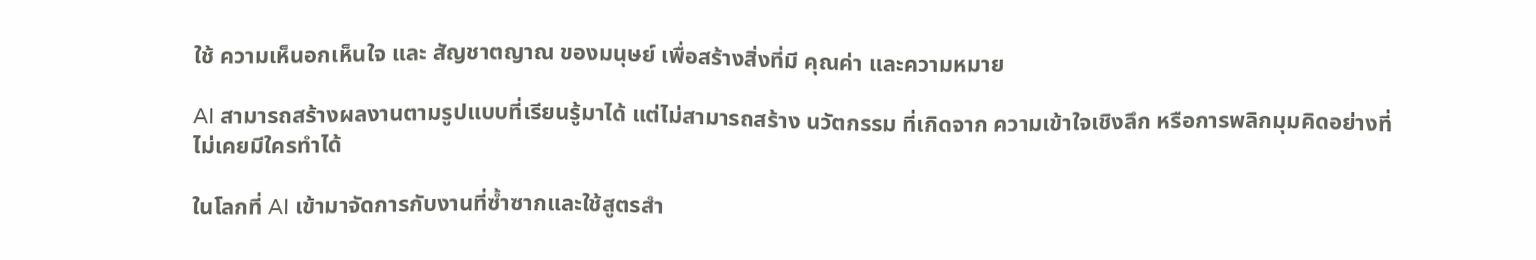ใช้ ความเห็นอกเห็นใจ และ สัญชาตญาณ ของมนุษย์ เพื่อสร้างสิ่งที่มี คุณค่า และความหมาย

AI สามารถสร้างผลงานตามรูปแบบที่เรียนรู้มาได้ แต่ไม่สามารถสร้าง นวัตกรรม ที่เกิดจาก ความเข้าใจเชิงลึก หรือการพลิกมุมคิดอย่างที่ไม่เคยมีใครทำได้

ในโลกที่ AI เข้ามาจัดการกับงานที่ซ้ำซากและใช้สูตรสำ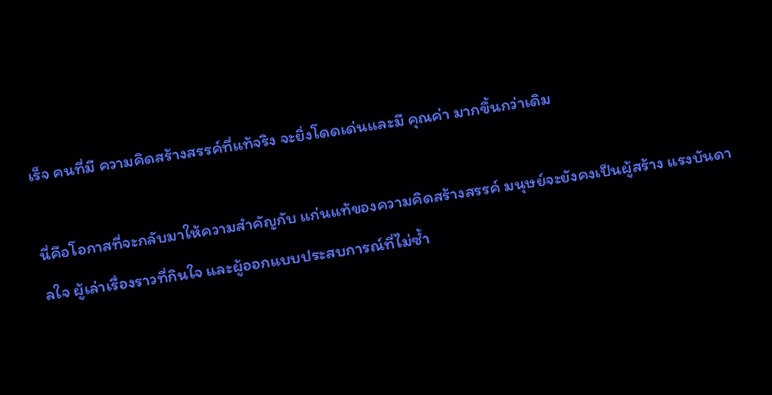เร็จ คนที่มี ความคิดสร้างสรรค์ที่แท้จริง จะยิ่งโดดเด่นและมี คุณค่า มากขึ้นกว่าเดิม

นี่คือโอกาสที่จะกลับมาให้ความสำคัญกับ แก่นแท้ของความคิดสร้างสรรค์ มนุษย์จะยังคงเป็นผู้สร้าง แรงบันดาลใจ ผู้เล่าเรื่องราวที่กินใจ และผู้ออกแบบประสบการณ์ที่ไม่ซ้ำ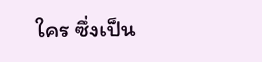ใคร ซึ่งเป็น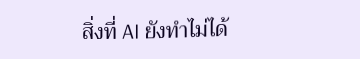สิ่งที่ AI ยังทำไม่ได้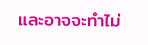และอาจจะทำไม่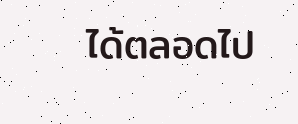ได้ตลอดไป